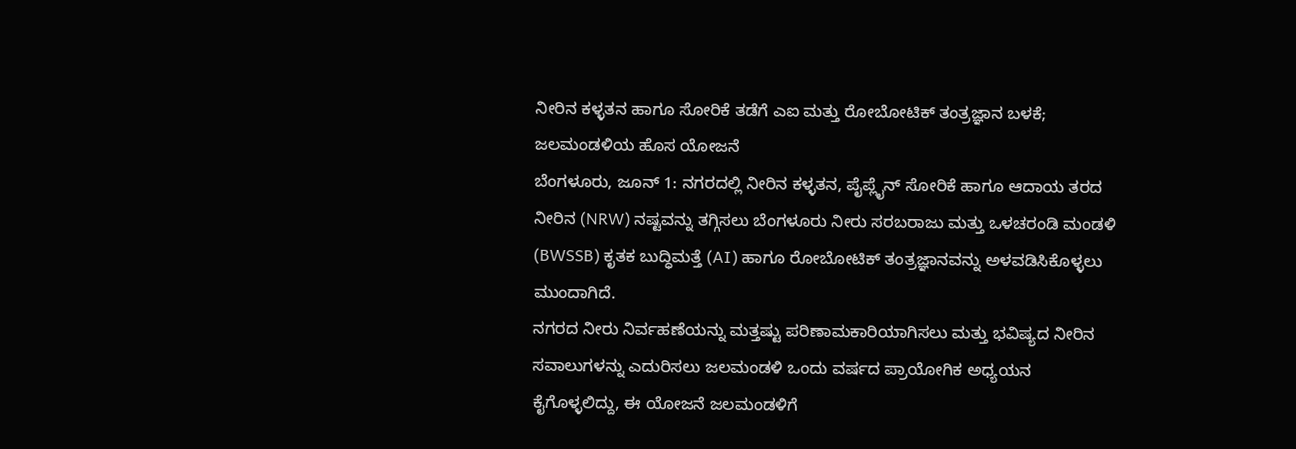ನೀರಿನ ಕಳ್ಳತನ ಹಾಗೂ ಸೋರಿಕೆ ತಡೆಗೆ ಎಐ ಮತ್ತು ರೋಬೋಟಿಕ್ ತಂತ್ರಜ್ಞಾನ ಬಳಕೆ; ಜಲಮಂಡಳಿಯ ಹೊಸ ಯೋಜನೆ
ಬೆಂಗಳೂರು, ಜೂನ್ 1: ನಗರದಲ್ಲಿ ನೀರಿನ ಕಳ್ಳತನ, ಪೈಪ್ಲೈನ್ ಸೋರಿಕೆ ಹಾಗೂ ಆದಾಯ ತರದ ನೀರಿನ (NRW) ನಷ್ಟವನ್ನು ತಗ್ಗಿಸಲು ಬೆಂಗಳೂರು ನೀರು ಸರಬರಾಜು ಮತ್ತು ಒಳಚರಂಡಿ ಮಂಡಳಿ (BWSSB) ಕೃತಕ ಬುದ್ಧಿಮತ್ತೆ (AI) ಹಾಗೂ ರೋಬೋಟಿಕ್ ತಂತ್ರಜ್ಞಾನವನ್ನು ಅಳವಡಿಸಿಕೊಳ್ಳಲು ಮುಂದಾಗಿದೆ.
ನಗರದ ನೀರು ನಿರ್ವಹಣೆಯನ್ನು ಮತ್ತಷ್ಟು ಪರಿಣಾಮಕಾರಿಯಾಗಿಸಲು ಮತ್ತು ಭವಿಷ್ಯದ ನೀರಿನ ಸವಾಲುಗಳನ್ನು ಎದುರಿಸಲು ಜಲಮಂಡಳಿ ಒಂದು ವರ್ಷದ ಪ್ರಾಯೋಗಿಕ ಅಧ್ಯಯನ ಕೈಗೊಳ್ಳಲಿದ್ದು, ಈ ಯೋಜನೆ ಜಲಮಂಡಳಿಗೆ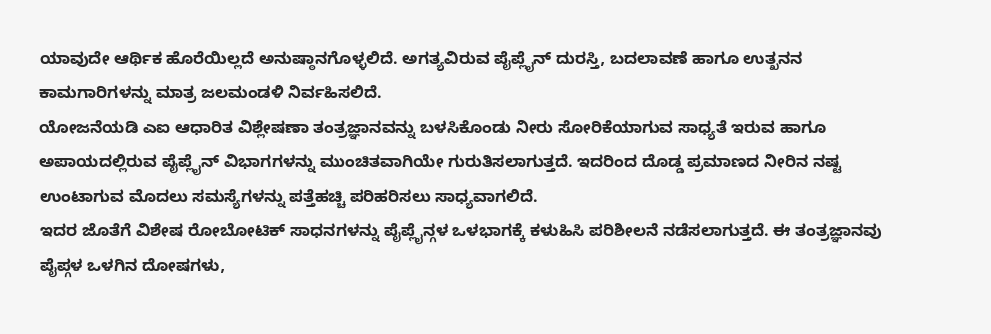ಯಾವುದೇ ಆರ್ಥಿಕ ಹೊರೆಯಿಲ್ಲದೆ ಅನುಷ್ಠಾನಗೊಳ್ಳಲಿದೆ. ಅಗತ್ಯವಿರುವ ಪೈಪ್ಲೈನ್ ದುರಸ್ತಿ, ಬದಲಾವಣೆ ಹಾಗೂ ಉತ್ಖನನ ಕಾಮಗಾರಿಗಳನ್ನು ಮಾತ್ರ ಜಲಮಂಡಳಿ ನಿರ್ವಹಿಸಲಿದೆ.
ಯೋಜನೆಯಡಿ ಎಐ ಆಧಾರಿತ ವಿಶ್ಲೇಷಣಾ ತಂತ್ರಜ್ಞಾನವನ್ನು ಬಳಸಿಕೊಂಡು ನೀರು ಸೋರಿಕೆಯಾಗುವ ಸಾಧ್ಯತೆ ಇರುವ ಹಾಗೂ ಅಪಾಯದಲ್ಲಿರುವ ಪೈಪ್ಲೈನ್ ವಿಭಾಗಗಳನ್ನು ಮುಂಚಿತವಾಗಿಯೇ ಗುರುತಿಸಲಾಗುತ್ತದೆ. ಇದರಿಂದ ದೊಡ್ಡ ಪ್ರಮಾಣದ ನೀರಿನ ನಷ್ಟ ಉಂಟಾಗುವ ಮೊದಲು ಸಮಸ್ಯೆಗಳನ್ನು ಪತ್ತೆಹಚ್ಚಿ ಪರಿಹರಿಸಲು ಸಾಧ್ಯವಾಗಲಿದೆ.
ಇದರ ಜೊತೆಗೆ ವಿಶೇಷ ರೋಬೋಟಿಕ್ ಸಾಧನಗಳನ್ನು ಪೈಪ್ಲೈನ್ಗಳ ಒಳಭಾಗಕ್ಕೆ ಕಳುಹಿಸಿ ಪರಿಶೀಲನೆ ನಡೆಸಲಾಗುತ್ತದೆ. ಈ ತಂತ್ರಜ್ಞಾನವು ಪೈಪ್ಗಳ ಒಳಗಿನ ದೋಷಗಳು,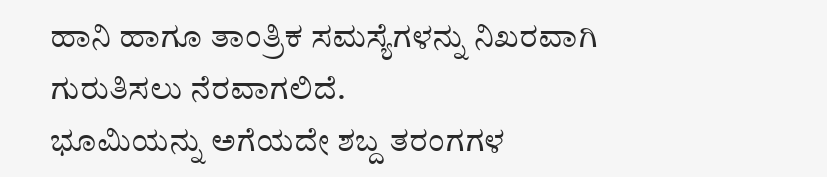ಹಾನಿ ಹಾಗೂ ತಾಂತ್ರಿಕ ಸಮಸ್ಯೆಗಳನ್ನು ನಿಖರವಾಗಿ ಗುರುತಿಸಲು ನೆರವಾಗಲಿದೆ.
ಭೂಮಿಯನ್ನು ಅಗೆಯದೇ ಶಬ್ದ ತರಂಗಗಳ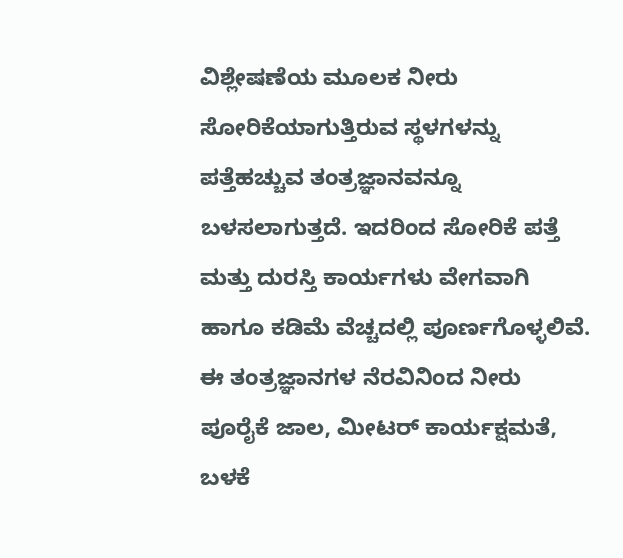ವಿಶ್ಲೇಷಣೆಯ ಮೂಲಕ ನೀರು ಸೋರಿಕೆಯಾಗುತ್ತಿರುವ ಸ್ಥಳಗಳನ್ನು ಪತ್ತೆಹಚ್ಚುವ ತಂತ್ರಜ್ಞಾನವನ್ನೂ ಬಳಸಲಾಗುತ್ತದೆ. ಇದರಿಂದ ಸೋರಿಕೆ ಪತ್ತೆ ಮತ್ತು ದುರಸ್ತಿ ಕಾರ್ಯಗಳು ವೇಗವಾಗಿ ಹಾಗೂ ಕಡಿಮೆ ವೆಚ್ಚದಲ್ಲಿ ಪೂರ್ಣಗೊಳ್ಳಲಿವೆ.
ಈ ತಂತ್ರಜ್ಞಾನಗಳ ನೆರವಿನಿಂದ ನೀರು ಪೂರೈಕೆ ಜಾಲ, ಮೀಟರ್ ಕಾರ್ಯಕ್ಷಮತೆ, ಬಳಕೆ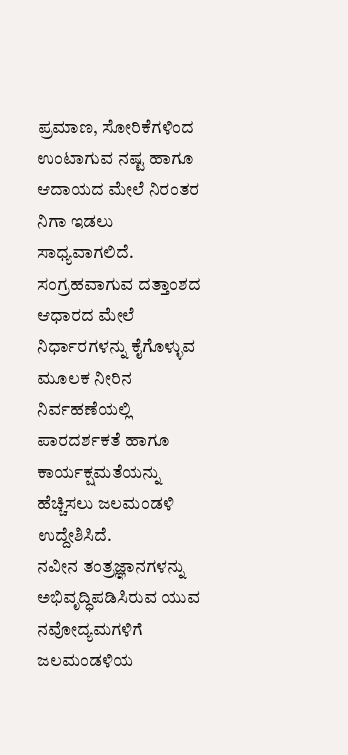ಪ್ರಮಾಣ, ಸೋರಿಕೆಗಳಿಂದ ಉಂಟಾಗುವ ನಷ್ಟ ಹಾಗೂ ಆದಾಯದ ಮೇಲೆ ನಿರಂತರ ನಿಗಾ ಇಡಲು ಸಾಧ್ಯವಾಗಲಿದೆ. ಸಂಗ್ರಹವಾಗುವ ದತ್ತಾಂಶದ ಆಧಾರದ ಮೇಲೆ ನಿರ್ಧಾರಗಳನ್ನು ಕೈಗೊಳ್ಳುವ ಮೂಲಕ ನೀರಿನ ನಿರ್ವಹಣೆಯಲ್ಲಿ ಪಾರದರ್ಶಕತೆ ಹಾಗೂ ಕಾರ್ಯಕ್ಷಮತೆಯನ್ನು ಹೆಚ್ಚಿಸಲು ಜಲಮಂಡಳಿ ಉದ್ದೇಶಿಸಿದೆ.
ನವೀನ ತಂತ್ರಜ್ಞಾನಗಳನ್ನು ಅಭಿವೃದ್ಧಿಪಡಿಸಿರುವ ಯುವ ನವೋದ್ಯಮಗಳಿಗೆ ಜಲಮಂಡಳಿಯ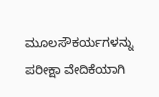ಮೂಲಸೌಕರ್ಯಗಳನ್ನು ಪರೀಕ್ಷಾ ವೇದಿಕೆಯಾಗಿ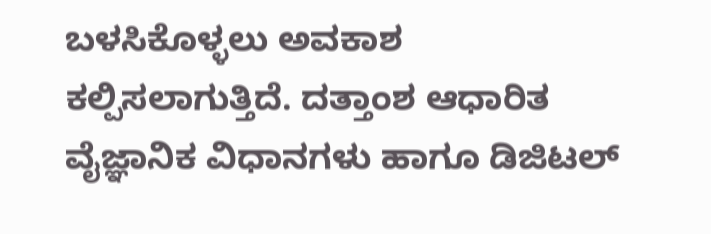ಬಳಸಿಕೊಳ್ಳಲು ಅವಕಾಶ ಕಲ್ಪಿಸಲಾಗುತ್ತಿದೆ. ದತ್ತಾಂಶ ಆಧಾರಿತ ವೈಜ್ಞಾನಿಕ ವಿಧಾನಗಳು ಹಾಗೂ ಡಿಜಿಟಲ್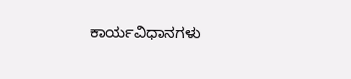ಕಾರ್ಯವಿಧಾನಗಳು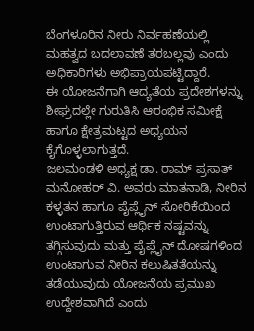ಬೆಂಗಳೂರಿನ ನೀರು ನಿರ್ವಹಣೆಯಲ್ಲಿ ಮಹತ್ವದ ಬದಲಾವಣೆ ತರಬಲ್ಲವು ಎಂದು ಅಧಿಕಾರಿಗಳು ಅಭಿಪ್ರಾಯಪಟ್ಟಿದ್ದಾರೆ.
ಈ ಯೋಜನೆಗಾಗಿ ಆದ್ಯತೆಯ ಪ್ರದೇಶಗಳನ್ನು ಶೀಘ್ರದಲ್ಲೇ ಗುರುತಿಸಿ ಆರಂಭಿಕ ಸಮೀಕ್ಷೆ ಹಾಗೂ ಕ್ಷೇತ್ರಮಟ್ಟದ ಅಧ್ಯಯನ ಕೈಗೊಳ್ಳಲಾಗುತ್ತದೆ.
ಜಲಮಂಡಳಿ ಅಧ್ಯಕ್ಷ ಡಾ. ರಾಮ್ ಪ್ರಸಾತ್ ಮನೋಹರ್ ವಿ. ಅವರು ಮಾತನಾಡಿ, ನೀರಿನ ಕಳ್ಳತನ ಹಾಗೂ ಪೈಪ್ಲೈನ್ ಸೋರಿಕೆಯಿಂದ ಉಂಟಾಗುತ್ತಿರುವ ಆರ್ಥಿಕ ನಷ್ಟವನ್ನು ತಗ್ಗಿಸುವುದು ಮತ್ತು ಪೈಪ್ಲೈನ್ ದೋಷಗಳಿಂದ ಉಂಟಾಗುವ ನೀರಿನ ಕಲುಷಿತತೆಯನ್ನು ತಡೆಯುವುದು ಯೋಜನೆಯ ಪ್ರಮುಖ ಉದ್ದೇಶವಾಗಿದೆ ಎಂದು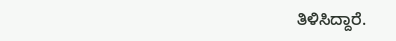ತಿಳಿಸಿದ್ದಾರೆ.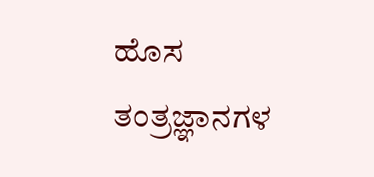ಹೊಸ ತಂತ್ರಜ್ಞಾನಗಳ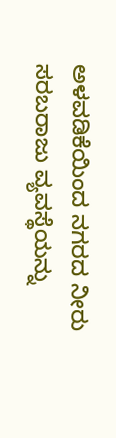ಅಳವಡಿಕೆಯಿಂದ ನಗರದ ನೀರು ಸರಬರಾಜು ವ್ಯವಸ್ಥೆಯನ್ನು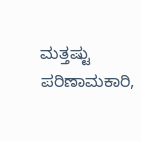ಮತ್ತಷ್ಟು ಪರಿಣಾಮಕಾರಿ,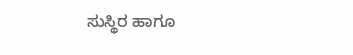ಸುಸ್ಥಿರ ಹಾಗೂ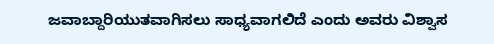ಜವಾಬ್ದಾರಿಯುತವಾಗಿಸಲು ಸಾಧ್ಯವಾಗಲಿದೆ ಎಂದು ಅವರು ವಿಶ್ವಾಸ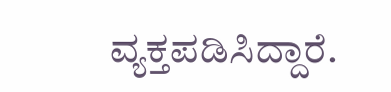ವ್ಯಕ್ತಪಡಿಸಿದ್ದಾರೆ.